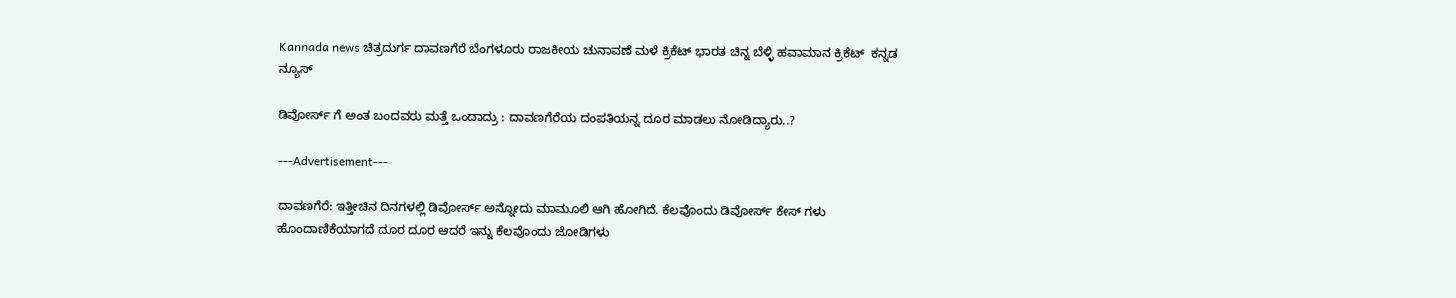Kannada news ಚಿತ್ರದುರ್ಗ ದಾವಣಗೆರೆ ಬೆಂಗಳೂರು ರಾಜಕೀಯ ಚುನಾವಣೆ ಮಳೆ ಕ್ರಿಕೆಟ್ ಭಾರತ ಚಿನ್ನ ಬೆಳ್ಳಿ ಹವಾಮಾನ ಕ್ರಿಕೆಟ್  ಕನ್ನಡ ನ್ಯೂಸ್

ಡಿವೋರ್ಸ್ ಗೆ ಅಂತ ಬಂದವರು ಮತ್ತೆ ಒಂದಾದ್ರು : ದಾವಣಗೆರೆಯ ದಂಪತಿಯನ್ನ ದೂರ ಮಾಡಲು ನೋಡಿದ್ಯಾರು..?

---Advertisement---

ದಾವಣಗೆರೆ: ಇತ್ತೀಚಿನ ದಿನಗಳಲ್ಲಿ ಡಿವೋರ್ಸ್ ಅನ್ನೋದು ಮಾಮೂಲಿ ಆಗಿ ಹೋಗಿದೆ. ಕೆಲವೊಂದು ಡಿವೋರ್ಸ್ ಕೇಸ್ ಗಳು ಹೊಂದಾಣಿಕೆಯಾಗದೆ ದೂರ ದೂರ ಆದರೆ ಇನ್ನು ಕೆಲವೊಂದು ಜೋಡಿಗಳು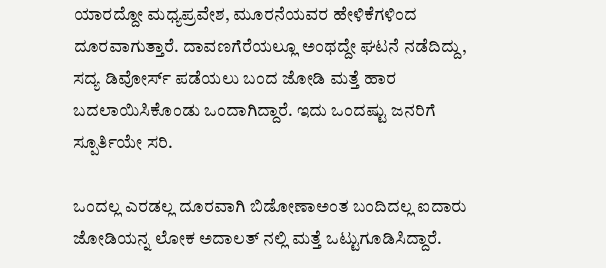ಯಾರದ್ದೋ ಮಧ್ಯಪ್ರವೇಶ, ಮೂರನೆಯವರ ಹೇಳಿಕೆಗಳಿಂದ ದೂರವಾಗುತ್ತಾರೆ. ದಾವಣಗೆರೆಯಲ್ಲೂ ಅಂಥದ್ದೇ ಘಟನೆ ನಡೆದಿದ್ದು, ಸದ್ಯ ಡಿವೋರ್ಸ್ ಪಡೆಯಲು ಬಂದ ಜೋಡಿ ಮತ್ತೆ ಹಾರ ಬದಲಾಯಿಸಿಕೊಂಡು ಒಂದಾಗಿದ್ದಾರೆ. ಇದು ಒಂದಷ್ಟು ಜನರಿಗೆ ಸ್ಪೂರ್ತಿಯೇ ಸರಿ.

ಒಂದಲ್ಲ‌ ಎರಡಲ್ಲ ದೂರವಾಗಿ ಬಿಡೋಣಾ‌ಅಂತ ಬಂದಿದಲ್ಲ ಐದಾರು ಜೋಡಿಯನ್ನ ಲೋಕ ಅದಾಲತ್ ನಲ್ಲಿ ಮತ್ತೆ ಒಟ್ಟುಗೂಡಿಸಿದ್ದಾರೆ.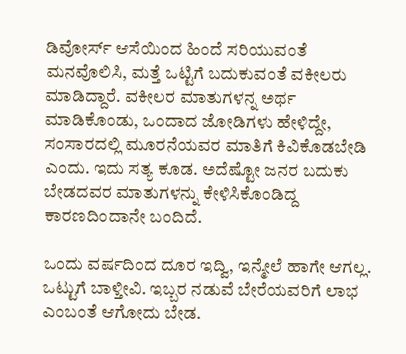ಡಿವೋರ್ಸ್ ಆಸೆಯಿಂದ ಹಿಂದೆ ಸರಿಯುವಂತೆ ಮನವೊಲಿಸಿ, ಮತ್ತೆ ಒಟ್ಟಿಗೆ ಬದುಕುವಂತೆ ವಕೀಲರು ಮಾಡಿದ್ದಾರೆ. ವಕೀಲರ ಮಾತುಗಳನ್ನ ಅರ್ಥ ಮಾಡಿಕೊಂಡು, ಒಂದಾದ ಜೋಡಿಗಳು ಹೇಳಿದ್ದೇ, ಸಂಸಾರದಲ್ಲಿ ಮೂರನೆಯವರ ಮಾತಿಗೆ ಕಿವಿಕೊಡಬೇಡಿ ಎಂದು. ಇದು ಸತ್ಯ ಕೂಡ. ಅದೆಷ್ಟೋ ಜನರ ಬದುಕು ಬೇಡದವರ ಮಾತುಗಳನ್ನು ಕೇಳಿಸಿಕೊಂಡಿದ್ದ ಕಾರಣದಿಂದಾನೇ ಬಂದಿದೆ.

ಒಂದು ವರ್ಷದಿಂದ ದೂರ ಇದ್ವಿ, ಇನ್ಮೇಲೆ ಹಾಗೇ ಆಗಲ್ಲ. ಒಟ್ಟುಗೆ ಬಾಳ್ತೀವಿ. ಇಬ್ಬರ ನಡುವೆ ಬೇರೆಯವರಿಗೆ ಲಾಭ ಎಂಬಂತೆ ಆಗೋದು ಬೇಡ.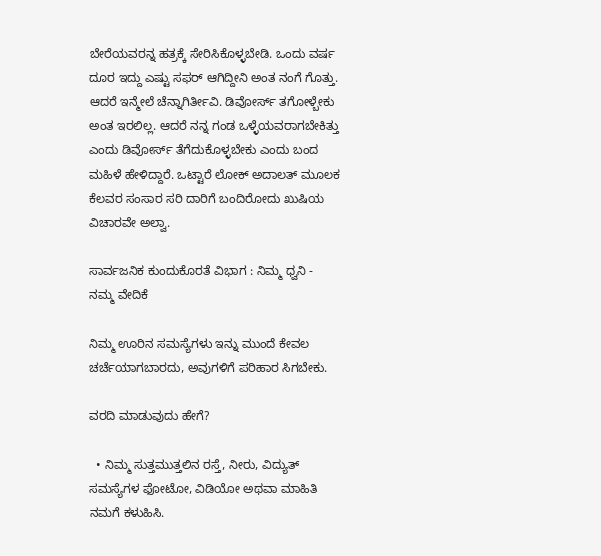ಬೇರೆಯವರನ್ನ ಹತ್ರಕ್ಕೆ ಸೇರಿಸಿಕೊಳ್ಳಬೇಡಿ. ಒಂದು ವರ್ಷ ದೂರ ಇದ್ದು ಎಷ್ಟು ಸಫರ್ ಆಗಿದ್ದೀನಿ ಅಂತ ನಂಗೆ ಗೊತ್ತು. ಆದರೆ ಇನ್ಮೇಲೆ ಚೆನ್ನಾಗಿರ್ತೀವಿ. ಡಿವೋರ್ಸ್ ತಗೋಳ್ಬೇಕು ಅಂತ ಇರಲಿಲ್ಲ. ಆದರೆ ನನ್ನ ಗಂಡ ಒಳ್ಳೆಯವರಾಗಬೇಕಿತ್ತು ಎಂದು ಡಿವೋರ್ಸ್ ತೆಗೆದುಕೊಳ್ಳಬೇಕು ಎಂದು ಬಂದ ಮಹಿಳೆ ಹೇಳಿದ್ದಾರೆ. ಒಟ್ಟಾರೆ ಲೋಕ್ ಅದಾಲತ್ ಮೂಲಕ ಕೆಲವರ ಸಂಸಾರ ಸರಿ ದಾರಿಗೆ ಬಂದಿರೋದು ಖುಷಿಯ ವಿಚಾರವೇ ಅಲ್ವಾ.

ಸಾರ್ವಜನಿಕ ಕುಂದುಕೊರತೆ ವಿಭಾಗ : ನಿಮ್ಮ ಧ್ವನಿ - ನಮ್ಮ ವೇದಿಕೆ

ನಿಮ್ಮ ಊರಿನ ಸಮಸ್ಯೆಗಳು ಇನ್ನು ಮುಂದೆ ಕೇವಲ ಚರ್ಚೆಯಾಗಬಾರದು, ಅವುಗಳಿಗೆ ಪರಿಹಾರ ಸಿಗಬೇಕು.

ವರದಿ ಮಾಡುವುದು ಹೇಗೆ?

  • ನಿಮ್ಮ ಸುತ್ತಮುತ್ತಲಿನ ರಸ್ತೆ, ನೀರು, ವಿದ್ಯುತ್ ಸಮಸ್ಯೆಗಳ ಫೋಟೋ, ವಿಡಿಯೋ ಅಥವಾ ಮಾಹಿತಿ ನಮಗೆ ಕಳುಹಿಸಿ.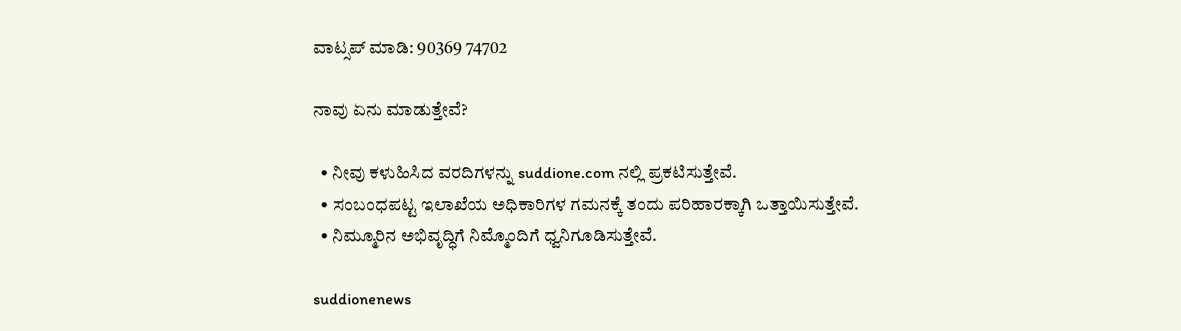ವಾಟ್ಸಪ್ ಮಾಡಿ: 90369 74702

ನಾವು ಏನು ಮಾಡುತ್ತೇವೆ?

  • ನೀವು ಕಳುಹಿಸಿದ ವರದಿಗಳನ್ನು suddione.com ನಲ್ಲಿ ಪ್ರಕಟಿಸುತ್ತೇವೆ.
  • ಸಂಬಂಧಪಟ್ಟ ಇಲಾಖೆಯ ಅಧಿಕಾರಿಗಳ ಗಮನಕ್ಕೆ ತಂದು ಪರಿಹಾರಕ್ಕಾಗಿ ಒತ್ತಾಯಿಸುತ್ತೇವೆ.
  • ನಿಮ್ಮೂರಿನ ಅಭಿವೃದ್ಧಿಗೆ ನಿಮ್ಮೊಂದಿಗೆ ಧ್ವನಿಗೂಡಿಸುತ್ತೇವೆ.

suddionenews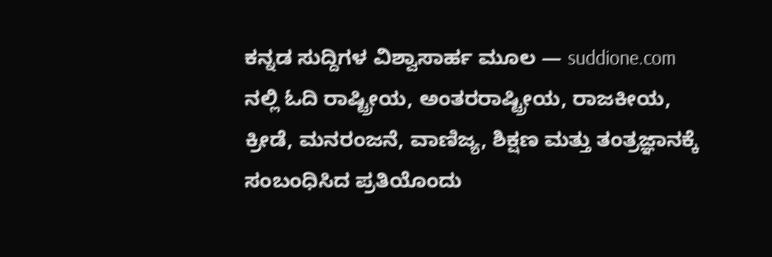ಕನ್ನಡ ಸುದ್ದಿಗಳ ವಿಶ್ವಾಸಾರ್ಹ ಮೂಲ — suddione.com ನಲ್ಲಿ ಓದಿ ರಾಷ್ಟ್ರೀಯ, ಅಂತರರಾಷ್ಟ್ರೀಯ, ರಾಜಕೀಯ, ಕ್ರೀಡೆ, ಮನರಂಜನೆ, ವಾಣಿಜ್ಯ, ಶಿಕ್ಷಣ ಮತ್ತು ತಂತ್ರಜ್ಞಾನಕ್ಕೆ ಸಂಬಂಧಿಸಿದ ಪ್ರತಿಯೊಂದು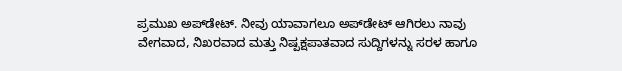ಪ್ರಮುಖ ಅಪ್‌ಡೇಟ್. ನೀವು ಯಾವಾಗಲೂ ಅಪ್‌ಡೇಟ್ ಆಗಿರಲು ನಾವು ವೇಗವಾದ, ನಿಖರವಾದ ಮತ್ತು ನಿಷ್ಪಕ್ಷಪಾತವಾದ ಸುದ್ದಿಗಳನ್ನು ಸರಳ ಹಾಗೂ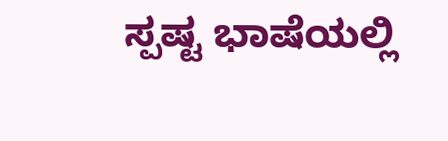ಸ್ಪಷ್ಟ ಭಾಷೆಯಲ್ಲಿ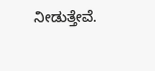ನೀಡುತ್ತೇವೆ.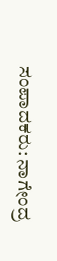ಸಂಪಾದಕರು: ನಾಗೇಂದ್ರ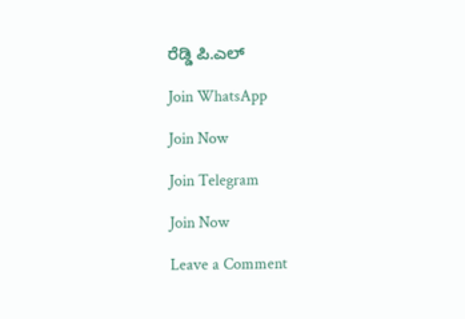ರೆಡ್ಡಿ ಪಿ.ಎಲ್

Join WhatsApp

Join Now

Join Telegram

Join Now

Leave a Comment